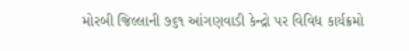મોરબી જિલ્લાની ૭૬૧ આંગણવાડી કેન્દ્રો પર વિવિધ કાર્યક્રમો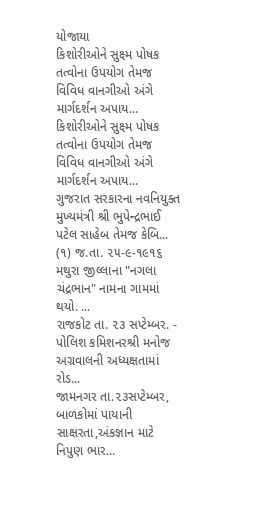યોજાયા
કિશોરીઓને સુક્ષ્મ પોષક તત્વોના ઉપયોગ તેમજ વિવિધ વાનગીઓ અંગે માર્ગદર્શન અપાય...
કિશોરીઓને સુક્ષ્મ પોષક તત્વોના ઉપયોગ તેમજ વિવિધ વાનગીઓ અંગે માર્ગદર્શન અપાય...
ગુજરાત સરકારના નવનિયુક્ત મુખ્યમંત્રી શ્રી ભુપેન્દ્રભાઈ પટેલ સાહેબ તેમજ કેબિ...
(૧) જ.તા. ૨૫-૯-૧૯૧૬ મથુરા જીલ્લાના "નગલા ચંદ્રભાન" નામના ગામમાં થયો. ...
રાજકોટ તા. ૨૩ સપ્ટેમ્બર. - પોલિશ કમિશનરશ્રી મનોજ અગ્રવાલની અધ્યક્ષતામાં રોડ...
જામનગર તા.૨૩સપ્ટેમ્બર, બાળકોમાં પાયાની સાક્ષરતા,અંકજ્ઞાન માટે નિપુણ ભાર...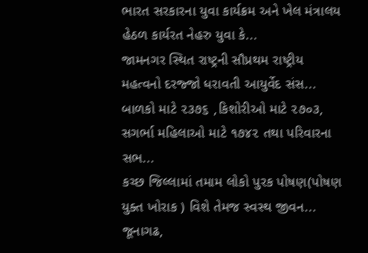ભારત સરકારના યુવા કાર્યક્રમ અને ખેલ મંત્રાલય હેઠળ કાર્યરત નેહરુ યુવા કે...
જામનગર સ્થિત રાષ્ટ્રની સૌપ્રથમ રાષ્ટ્રીય મહત્વનો દરજ્જો ધરાવતી આયુર્વેદ સંસ...
બાળકો માટે ૨૩૭૬ ,કિશોરીઓ માટે ૨૭૦૩, સગર્ભા મહિલાઓ માટે ૧૭૪૨ તથા પરિવારના સભ...
કચ્છ જિલ્લામાં તમામ લોકો પુરક પોષણ(પોષણ યુક્ત ખોરાક ) વિશે તેમજ સ્વસ્થ જીવન...
જૂનાગઢ,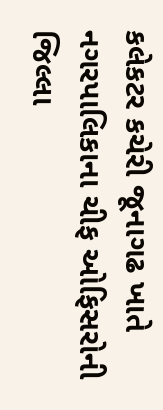કલેકટર કચેરી જૂનાગઢ ખાતે નગરપાલિકાના ચીફ ઓફિસરોની જિલ્લા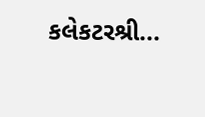કલેકટરશ્રી...